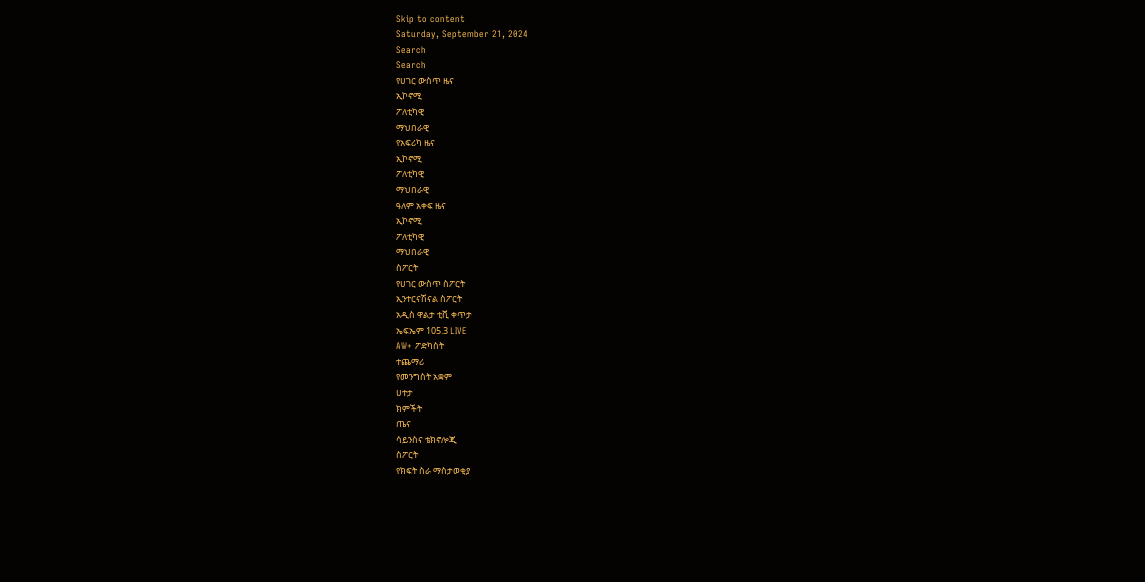Skip to content
Saturday, September 21, 2024
Search
Search
የሀገር ውስጥ ዜና
ኢኮኖሚ
ፖለቲካዊ
ማህበራዊ
የአፍሪካ ዜና
ኢኮኖሚ
ፖለቲካዊ
ማህበራዊ
ዓለም አቀፍ ዜና
ኢኮኖሚ
ፖለቲካዊ
ማህበራዊ
ስፖርት
የሀገር ውስጥ ስፖርት
ኢንተርናሽናል ስፖርት
አዲስ ዋልታ ቲቪ ቀጥታ
ኤፍኤም 105.3 LIVE
AW+ ፖድካስት
ተጨማሪ
የመንግስት አቋም
ሀተታ
ክምችት
ጤና
ሳይንስና ቴክኖሎጂ
ስፖርት
የክፍት ስራ ማስታወቂያ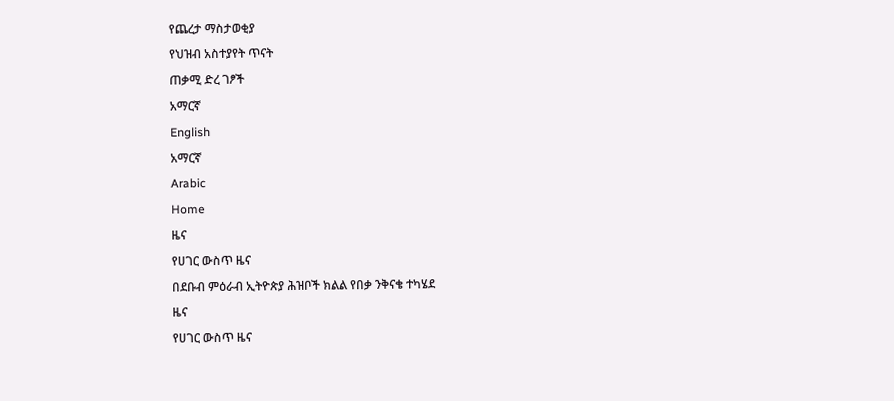የጨረታ ማስታወቂያ
የህዝብ አስተያየት ጥናት
ጠቃሚ ድረ ገፆች
አማርኛ
English
አማርኛ
Arabic
Home
ዜና
የሀገር ውስጥ ዜና
በደቡብ ምዕራብ ኢትዮጵያ ሕዝቦች ክልል የበቃ ንቅናቄ ተካሄደ
ዜና
የሀገር ውስጥ ዜና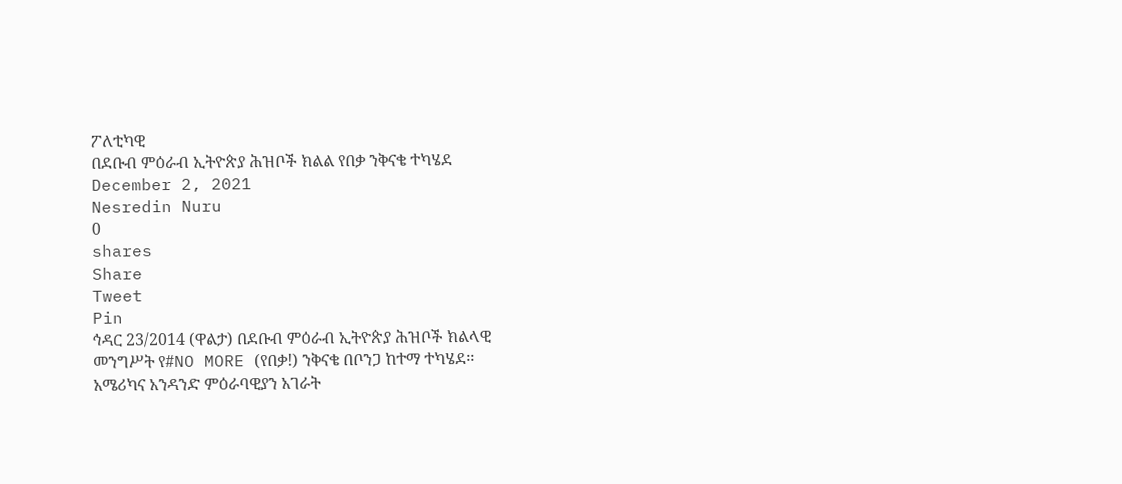ፖለቲካዊ
በደቡብ ምዕራብ ኢትዮጵያ ሕዝቦች ክልል የበቃ ንቅናቄ ተካሄደ
December 2, 2021
Nesredin Nuru
0
shares
Share
Tweet
Pin
ኅዳር 23/2014 (ዋልታ) በደቡብ ምዕራብ ኢትዮጵያ ሕዝቦች ክልላዊ መንግሥት የ#NO MORE (የበቃ!) ንቅናቄ በቦንጋ ከተማ ተካሄደ፡፡
አሜሪካና አንዳንድ ምዕራባዊያን አገራት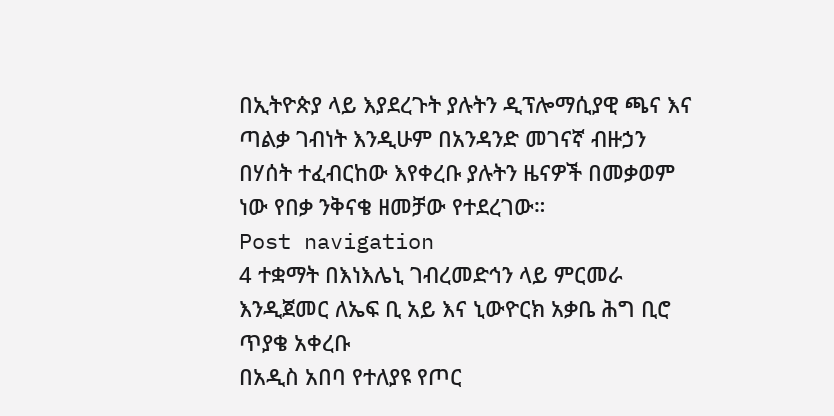በኢትዮጵያ ላይ እያደረጉት ያሉትን ዲፕሎማሲያዊ ጫና እና ጣልቃ ገብነት እንዲሁም በአንዳንድ መገናኛ ብዙኃን በሃሰት ተፈብርከው እየቀረቡ ያሉትን ዜናዎች በመቃወም ነው የበቃ ንቅናቄ ዘመቻው የተደረገው።
Post navigation
4 ተቋማት በእነእሌኒ ገብረመድኅን ላይ ምርመራ እንዲጀመር ለኤፍ ቢ አይ እና ኒውዮርክ አቃቤ ሕግ ቢሮ ጥያቄ አቀረቡ
በአዲስ አበባ የተለያዩ የጦር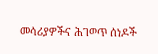መሳሪያዎችና ሕገወጥ ሰነዶች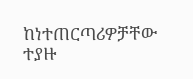ከነተጠርጣሪዎቻቸው ተያዙ